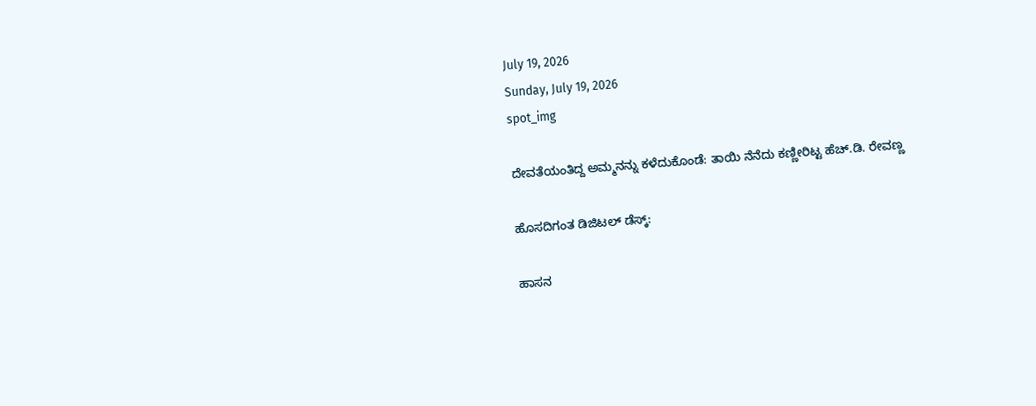July 19, 2026
Sunday, July 19, 2026
spot_img

ದೇವತೆಯಂತಿದ್ದ ಅಮ್ಮನನ್ನು ಕಳೆದುಕೊಂಡೆ: ತಾಯಿ ನೆನೆದು ಕಣ್ಣೀರಿಟ್ಟ ಹೆಚ್.ಡಿ. ರೇವಣ್ಣ

ಹೊಸದಿಗಂತ ಡಿಜಿಟಲ್ ಡೆಸ್ಕ್:

ಹಾಸನ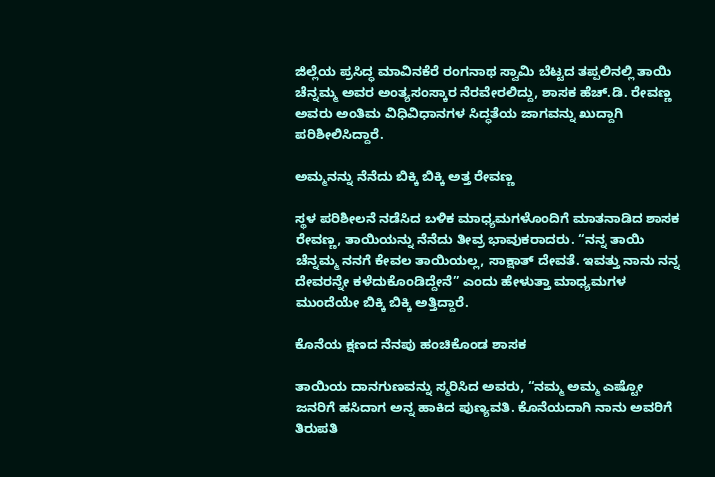ಜಿಲ್ಲೆಯ ಪ್ರಸಿದ್ಧ ಮಾವಿನಕೆರೆ ರಂಗನಾಥ ಸ್ವಾಮಿ ಬೆಟ್ಟದ ತಪ್ಪಲಿನಲ್ಲಿ ತಾಯಿ ಚೆನ್ನಮ್ಮ ಅವರ ಅಂತ್ಯಸಂಸ್ಕಾರ ನೆರವೇರಲಿದ್ದು, ಶಾಸಕ ಹೆಚ್.ಡಿ. ರೇವಣ್ಣ ಅವರು ಅಂತಿಮ ವಿಧಿವಿಧಾನಗಳ ಸಿದ್ಧತೆಯ ಜಾಗವನ್ನು ಖುದ್ದಾಗಿ ಪರಿಶೀಲಿಸಿದ್ದಾರೆ.

ಅಮ್ಮನನ್ನು ನೆನೆದು ಬಿಕ್ಕಿ ಬಿಕ್ಕಿ ಅತ್ತ ರೇವಣ್ಣ

ಸ್ಥಳ ಪರಿಶೀಲನೆ ನಡೆಸಿದ ಬಳಿಕ ಮಾಧ್ಯಮಗಳೊಂದಿಗೆ ಮಾತನಾಡಿದ ಶಾಸಕ ರೇವಣ್ಣ, ತಾಯಿಯನ್ನು ನೆನೆದು ತೀವ್ರ ಭಾವುಕರಾದರು. “ನನ್ನ ತಾಯಿ ಚೆನ್ನಮ್ಮ ನನಗೆ ಕೇವಲ ತಾಯಿಯಲ್ಲ, ಸಾಕ್ಷಾತ್ ದೇವತೆ. ಇವತ್ತು ನಾನು ನನ್ನ ದೇವರನ್ನೇ ಕಳೆದುಕೊಂಡಿದ್ದೇನೆ” ಎಂದು ಹೇಳುತ್ತಾ ಮಾಧ್ಯಮಗಳ ಮುಂದೆಯೇ ಬಿಕ್ಕಿ ಬಿಕ್ಕಿ ಅತ್ತಿದ್ದಾರೆ.

ಕೊನೆಯ ಕ್ಷಣದ ನೆನಪು ಹಂಚಿಕೊಂಡ ಶಾಸಕ

ತಾಯಿಯ ದಾನಗುಣವನ್ನು ಸ್ಮರಿಸಿದ ಅವರು, “ನಮ್ಮ ಅಮ್ಮ ಎಷ್ಟೋ ಜನರಿಗೆ ಹಸಿದಾಗ ಅನ್ನ ಹಾಕಿದ ಪುಣ್ಯವತಿ. ಕೊನೆಯದಾಗಿ ನಾನು ಅವರಿಗೆ ತಿರುಪತಿ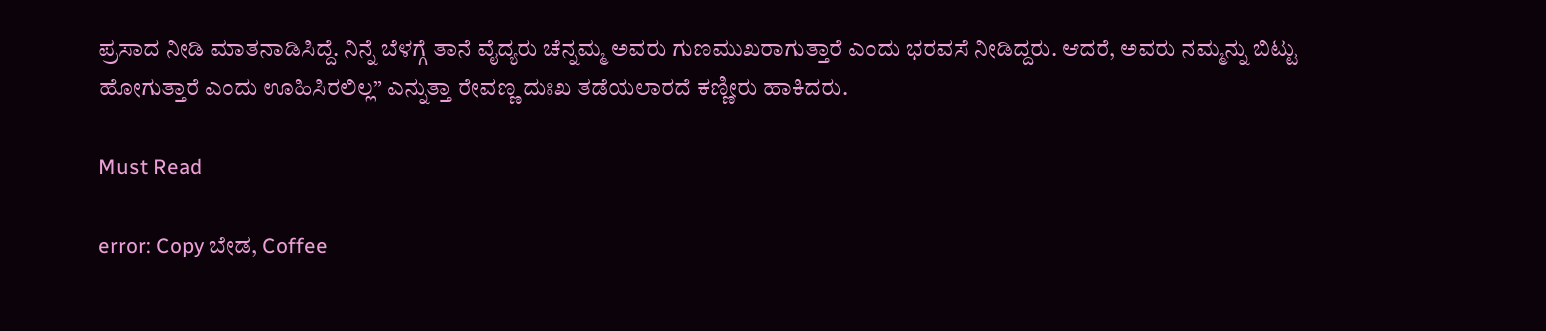ಪ್ರಸಾದ ನೀಡಿ ಮಾತನಾಡಿಸಿದ್ದೆ. ನಿನ್ನೆ ಬೆಳಗ್ಗೆ ತಾನೆ ವೈದ್ಯರು ಚೆನ್ನಮ್ಮ ಅವರು ಗುಣಮುಖರಾಗುತ್ತಾರೆ ಎಂದು ಭರವಸೆ ನೀಡಿದ್ದರು. ಆದರೆ, ಅವರು ನಮ್ಮನ್ನು ಬಿಟ್ಟು ಹೋಗುತ್ತಾರೆ ಎಂದು ಊಹಿಸಿರಲಿಲ್ಲ” ಎನ್ನುತ್ತಾ ರೇವಣ್ಣ ದುಃಖ ತಡೆಯಲಾರದೆ ಕಣ್ಣೀರು ಹಾಕಿದರು.

Must Read

error: Copy ಬೇಡ, Coffee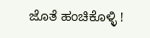ಜೊತೆ ಹಂಚಿಕೊಳ್ಳಿ !